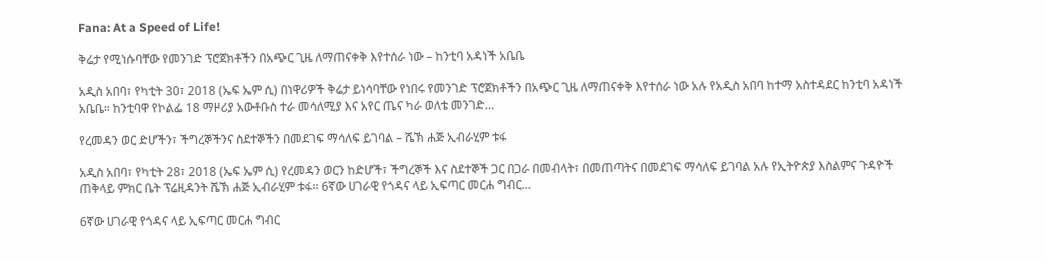Fana: At a Speed of Life!

ቅሬታ የሚነሱባቸው የመንገድ ፕሮጀክቶችን በአጭር ጊዜ ለማጠናቀቅ እየተሰራ ነው – ከንቲባ አዳነች አቤቤ

አዲስ አበባ፣ የካቲት 30፣ 2018 (ኤፍ ኤም ሲ) በነዋሪዎች ቅሬታ ይነሳባቸው የነበሩ የመንገድ ፕሮጀክቶችን በአጭር ጊዜ ለማጠናቀቅ እየተሰራ ነው አሉ የአዲስ አበባ ከተማ አስተዳደር ከንቲባ አዳነች አቤቤ። ከንቲባዋ የኮልፌ 18 ማዞሪያ አውቶቡስ ተራ መሳለሚያ እና አየር ጤና ካራ ወለቴ መንገድ…

የረመዳን ወር ድሆችን፣ ችግረኞችንና ስደተኞችን በመደገፍ ማሳለፍ ይገባል – ሼኽ ሐጅ ኢብራሂም ቱፋ

አዲስ አበባ፣ የካቲት 28፣ 2018 (ኤፍ ኤም ሲ) የረመዳን ወርን ከድሆች፣ ችግረኞች እና ስደተኞች ጋር በጋራ በመብላት፣ በመጠጣትና በመደገፍ ማሳለፍ ይገባል አሉ የኢትዮጵያ እስልምና ጉዳዮች ጠቅላይ ምክር ቤት ፕሬዚዳንት ሼኽ ሐጅ ኢብራሂም ቱፋ። 6ኛው ሀገራዊ የጎዳና ላይ ኢፍጣር መርሐ ግብር…

6ኛው ሀገራዊ የጎዳና ላይ ኢፍጣር መርሐ ግብር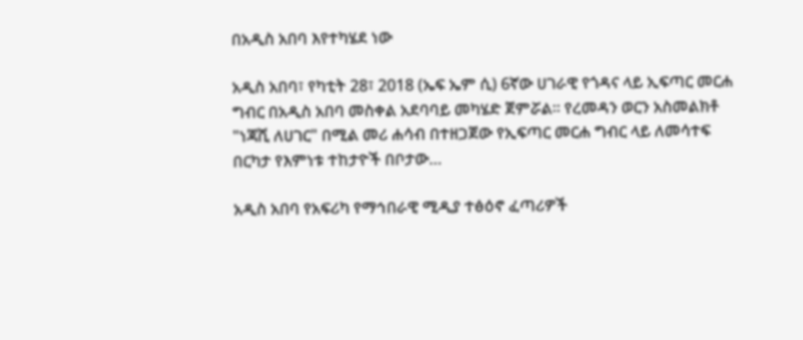በአዲስ አበባ እየተካሄደ ነው

አዲስ አበባ፣ የካቲት 28፣ 2018 (ኤፍ ኤም ሲ) 6ኛው ሀገራዊ የጎዳና ላይ ኢፍጣር መርሐ ግብር በአዲስ አበባ መስቀል አደባባይ መካሄድ ጀምሯል። የረመዳን ወርን አስመልክቶ "ነጃሺ ለሀገር" በሚል መሪ ሐሳብ በተዘጋጀው የኢፍጣር መርሐ ግብር ላይ ለመሳተፍ በርካታ የእምነቱ ተከታዮች በቦታው…

አዲስ አበባ የአፍሪካ የማኅበራዊ ሚዲያ ተፅዕኖ ፈጣሪዎች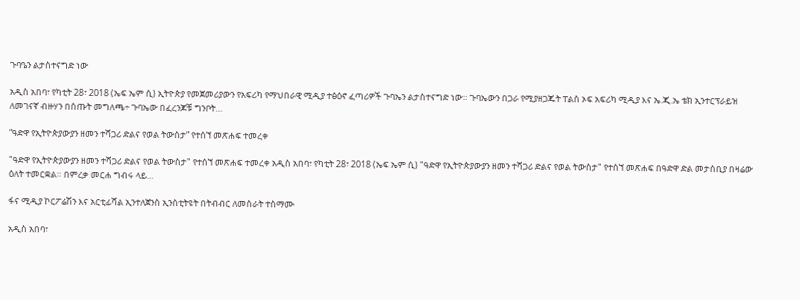ጉባዔን ልታስተናግድ ነው

አዲስ አበባ፣ የካቲት 28፣ 2018 (ኤፍ ኤም ሲ) ኢትዮጵያ የመጀመሪያውን የአፍሪካ የማህበራዊ ሚዲያ ተፅዕኖ ፈጣሪዎች ጉባኤን ልታስተናግድ ነው። ጉባኤውን በጋራ የሚያዘጋጁት ፐልስ ኦፍ አፍሪካ ሚዲያ እና ኤ.ጂ.ኤ ቴክ ኢንተርፕራይዝ ለመገናኛ ብዙሃን በሰጡት መግለጫ÷ ጉባኤው በፈረንጆቹ ግንቦት…

“ዓድዋ የኢትዮጵያውያን ዘመን ተሻጋሪ ድልና የወል ትውስታ” የተሰኘ መጽሐፍ ተመረቀ

"ዓድዋ የኢትዮጵያውያን ዘመን ተሻጋሪ ድልና የወል ትውስታ" የተሰኘ መጽሐፍ ተመረቀ አዲስ አበባ፣ የካቲት 28፣ 2018 (ኤፍ ኤም ሲ) "ዓድዋ የኢትዮጵያውያን ዘመን ተሻጋሪ ድልና የወል ትውስታ" የተሰኘ መጽሐፍ በዓድዋ ድል መታሰቢያ በዛሬው ዕለት ተመርቋል። በምረቃ መርሐ ግብሩ ላይ…

ፋና ሚዲያ ኮርፖሬሽን እና አርቲፊሻል ኢንተለጀንስ ኢንስቲትዩት በትብብር ለመስራት ተስማሙ

አዲስ አበባ፣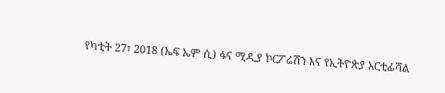የካቲት 27፣ 2018 (ኤፍ ኤም ሲ) ፋና ሚዲያ ኮርፖሬሽን እና የኢትዮጵያ አርቲፊሻል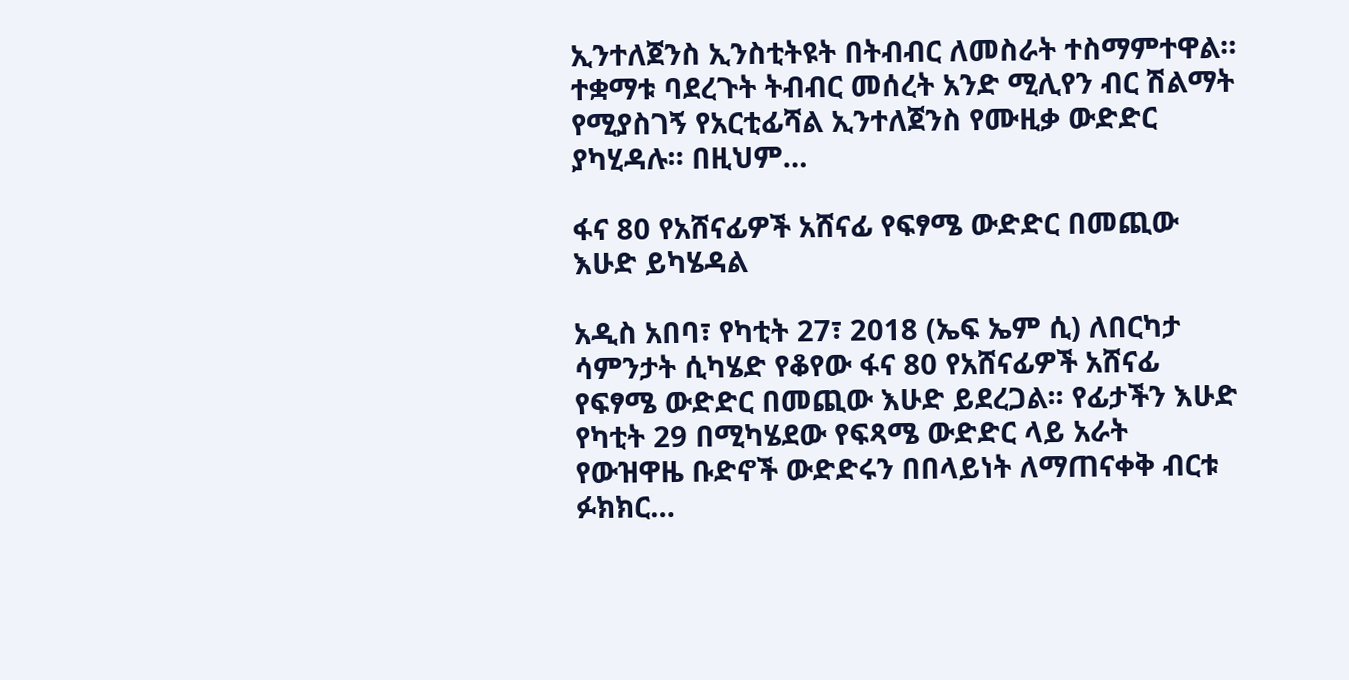ኢንተለጀንስ ኢንስቲትዩት በትብብር ለመስራት ተስማምተዋል። ተቋማቱ ባደረጉት ትብብር መሰረት አንድ ሚሊየን ብር ሽልማት የሚያስገኝ የአርቲፊሻል ኢንተለጀንስ የሙዚቃ ውድድር ያካሂዳሉ። በዚህም…

ፋና 80 የአሸናፊዎች አሸናፊ የፍፃሜ ውድድር በመጪው እሁድ ይካሄዳል

አዲስ አበባ፣ የካቲት 27፣ 2018 (ኤፍ ኤም ሲ) ለበርካታ ሳምንታት ሲካሄድ የቆየው ፋና 80 የአሸናፊዎች አሸናፊ የፍፃሜ ውድድር በመጪው እሁድ ይደረጋል፡፡ የፊታችን እሁድ የካቲት 29 በሚካሄደው የፍጻሜ ውድድር ላይ አራት የውዝዋዜ ቡድኖች ውድድሩን በበላይነት ለማጠናቀቅ ብርቱ ፉክክር…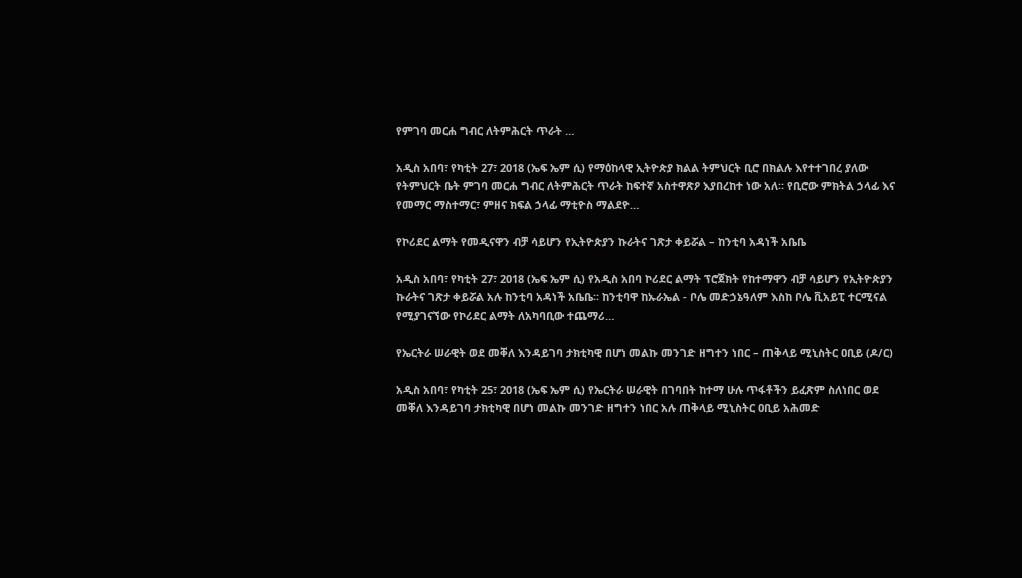የምገባ መርሐ ግብር ለትምሕርት ጥራት …

አዲስ አበባ፣ የካቲት 27፣ 2018 (ኤፍ ኤም ሲ) የማዕከላዊ ኢትዮጵያ ክልል ትምህርት ቢሮ በክልሉ እየተተገበረ ያለው የትምህርት ቤት ምገባ መርሐ ግብር ለትምሕርት ጥራት ከፍተኛ አስተዋጽዖ እያበረከተ ነው አለ። የቢሮው ምክትል ኃላፊ እና የመማር ማስተማር፣ ምዘና ክፍል ኃላፊ ማቲዮስ ማልደዮ…

የኮሪደር ልማት የመዲናዋን ብቻ ሳይሆን የኢትዮጵያን ኩራትና ገጽታ ቀይሯል – ከንቲባ አዳነች አቤቤ

አዲስ አበባ፣ የካቲት 27፣ 2018 (ኤፍ ኤም ሲ) የአዲስ አበባ ኮሪደር ልማት ፕሮጀክት የከተማዋን ብቻ ሳይሆን የኢትዮጵያን ኩራትና ገጽታ ቀይሯል አሉ ከንቲባ አዳነች አቤቤ፡፡ ከንቲባዋ ከኡራኤል - ቦሌ መድኃኔዓለም እስከ ቦሌ ቪአይፒ ተርሚናል የሚያገናኘው የኮሪደር ልማት ለአካባቢው ተጨማሪ…

የኤርትራ ሠራዊት ወደ መቐለ እንዳይገባ ታክቲካዊ በሆነ መልኩ መንገድ ዘግተን ነበር – ጠቅላይ ሚኒስትር ዐቢይ (ዶ/ር)

አዲስ አበባ፣ የካቲት 25፣ 2018 (ኤፍ ኤም ሲ) የኤርትራ ሠራዊት በገባበት ከተማ ሁሉ ጥፋቶችን ይፈጽም ስለነበር ወደ መቐለ እንዳይገባ ታክቲካዊ በሆነ መልኩ መንገድ ዘግተን ነበር አሉ ጠቅላይ ሚኒስትር ዐቢይ አሕመድ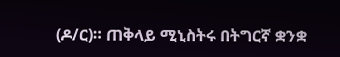(ዶ/ር)። ጠቅላይ ሚኒስትሩ በትግርኛ ቋንቋ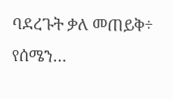ባደረጉት ቃለ መጠይቅ÷ የሰሜን…